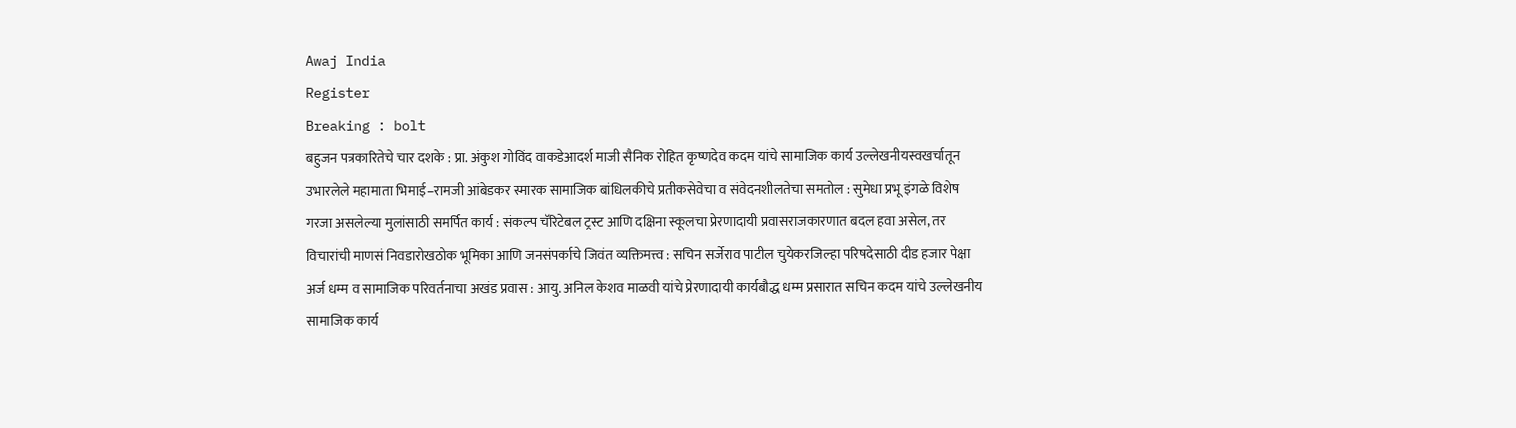Awaj India
Register
Breaking : bolt
बहुजन पत्रकारितेचे चार दशके : प्रा. अंकुश गोविंद वाकडेआदर्श माजी सैनिक रोहित कृष्णदेव कदम यांचे सामाजिक कार्य उल्लेखनीयस्वखर्चातून उभारलेले महामाता भिमाई–रामजी आंबेडकर स्मारक सामाजिक बांधिलकीचे प्रतीकसेवेचा व संवेदनशीलतेचा समतोल : सुमेधा प्रभू इंगळे विशेष गरजा असलेल्या मुलांसाठी समर्पित कार्य : संकल्प चॅरिटेबल ट्रस्ट आणि दक्षिना स्कूलचा प्रेरणादायी प्रवासराजकारणात बदल हवा असेल, तर विचारांची माणसं निवडारोखठोक भूमिका आणि जनसंपर्काचे जिवंत व्यक्तिमत्त्व : सचिन सर्जेराव पाटील चुयेकरजिल्हा परिषदेसाठी दीड हजार पेक्षा अर्ज धम्म व सामाजिक परिवर्तनाचा अखंड प्रवास : आयु. अनिल केशव माळवी यांचे प्रेरणादायी कार्यबौद्ध धम्म प्रसारात सचिन कदम यांचे उल्लेखनीय सामाजिक कार्य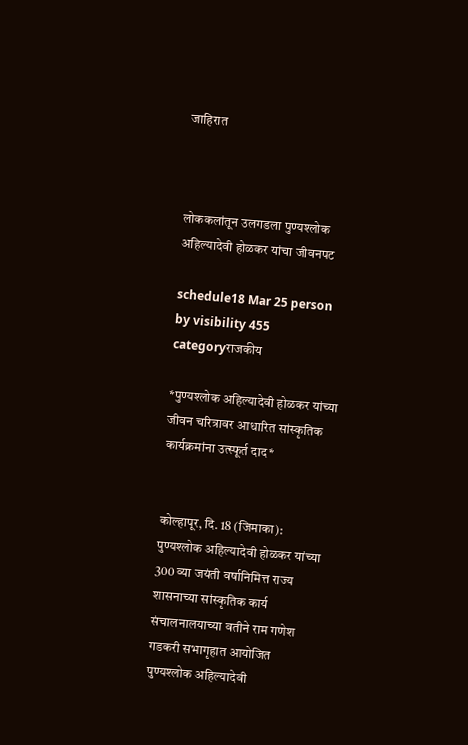जाहिरात



लोककलांतून उलगडला पुण्यश्लोक अहिल्यादेवी होळकर यांचा जीवनपट

schedule18 Mar 25 person by visibility 455 categoryराजकीय

*पुण्यश्लोक अहिल्यादेवी होळकर यांच्या जीवन चरित्रावर आधारित सांस्कृतिक कार्यक्रमांना उत्स्फूर्त दाद*


कोल्हापूर, दि. 18 (जिमाका): पुण्यश्लोक अहिल्यादेवी होळकर यांच्या 300 व्या जयंती वर्षानिमित्त राज्य शासनाच्या सांस्कृतिक कार्य संचालनालयाच्या वतीने राम गणेश गडकरी सभागृहात आयोजित पुण्यश्लोक अहिल्यादेवी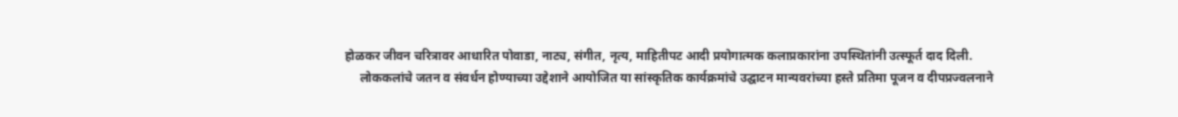होळकर जीवन चरित्रावर आधारित पोवाडा, नाट्य, संगीत, नृत्य, माहितीपट आदी प्रयोगात्मक कलाप्रकारांना उपस्थितांनी उत्स्फूर्त दाद दिली.
     लोककलांचे जतन व संवर्धन होण्याच्या उद्देशाने आयोजित या सांस्कृतिक कार्यक्रमांचे उद्घाटन मान्यवरांच्या हस्ते प्रतिमा पूजन व दीपप्रज्वलनाने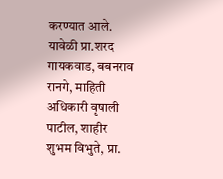करण्यात आले. यावेळी प्रा.शरद गायकवाड, बबनराव रानगे, माहिती अधिकारी वृषाली पाटील, शाहीर शुभम विभुते, प्रा.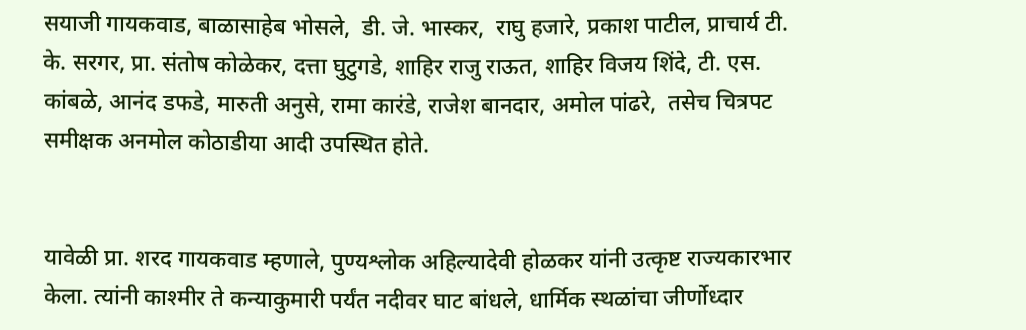सयाजी गायकवाड, बाळासाहेब भोसले,  डी. जे. भास्कर,  राघु हजारे, प्रकाश पाटील, प्राचार्य टी. के. सरगर, प्रा. संतोष कोळेकर, दत्ता घुटुगडे, शाहिर राजु राऊत, शाहिर विजय शिंदे, टी. एस. कांबळे, आनंद डफडे, मारुती अनुसे, रामा कारंडे, राजेश बानदार, अमोल पांढरे,  तसेच चित्रपट समीक्षक अनमोल कोठाडीया आदी उपस्थित होते.


यावेळी प्रा. शरद गायकवाड म्हणाले, पुण्यश्लोक अहिल्यादेवी होळकर यांनी उत्कृष्ट राज्यकारभार केला. त्यांनी काश्मीर ते कन्याकुमारी पर्यंत नदीवर घाट बांधले, धार्मिक स्थळांचा जीर्णोध्दार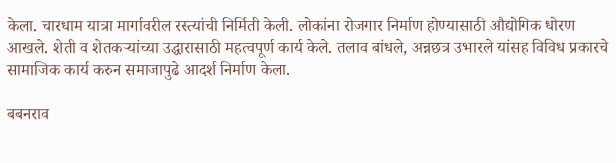केला. चारधाम यात्रा मार्गावरील रस्त्यांची निर्मिती केली. लोकांना रोजगार निर्माण होण्यासाठी औद्योगिक धोरण आखले. शेती व शेतकऱ्यांच्या उद्धारासाठी महत्वपूर्ण कार्य केले. तलाव बांधले, अन्नछत्र उभारले यांसह विविध प्रकारचे सामाजिक कार्य करुन समाजापुढे आदर्श निर्माण केला.

बबनराव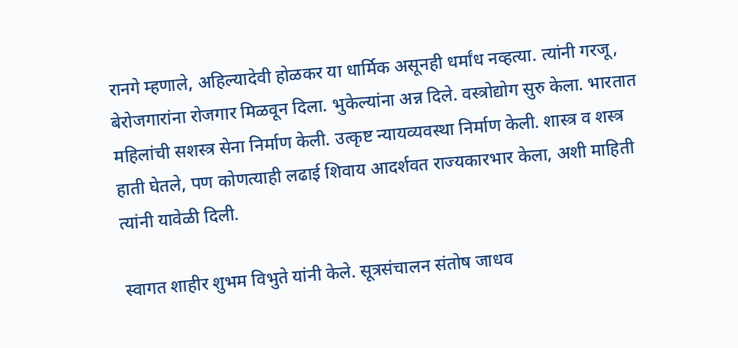रानगे म्हणाले, अहिल्यादेवी होळकर या धार्मिक असूनही धर्मांध नव्हत्या. त्यांनी गरजू, बेरोजगारांना रोजगार मिळवून दिला. भुकेल्यांना अन्न दिले. वस्त्रोद्योग सुरु केला. भारतात महिलांची सशस्त्र सेना निर्माण केली. उत्कृष्ट न्यायव्यवस्था निर्माण केली. शास्त्र व शस्त्र हाती घेतले, पण कोणत्याही लढाई शिवाय आदर्शवत राज्यकारभार केला, अशी माहिती त्यांनी यावेळी दिली.

स्वागत शाहीर शुभम विभुते यांनी केले. सूत्रसंचालन संतोष जाधव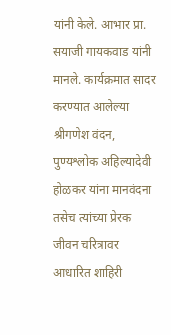यांनी केले. आभार प्रा. सयाजी गायकवाड यांनी मानले. कार्यक्रमात सादर करण्यात आलेल्या श्रीगणेश वंदन, पुण्यश्लोक अहिल्यादेवी होळकर यांना मानवंदना तसेच त्यांच्या प्रेरक जीवन चरित्रावर आधारित शाहिरी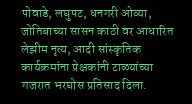पोवाडे, लघुपट, धनगरी ओव्या, जोतिबाच्या सासन काठी वर आधारित लेझीम नृत्य, आदी सांस्कृतिक कार्यक्रमांना प्रेक्षकांनी टाळ्यांच्या गजरात भरघोस प्रतिसाद दिला.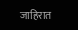जाहिरात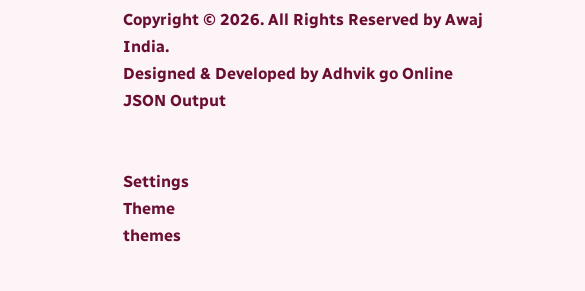Copyright © 2026. All Rights Reserved by Awaj India.
Designed & Developed by Adhvik go Online
JSON Output


Settings
Theme
themes